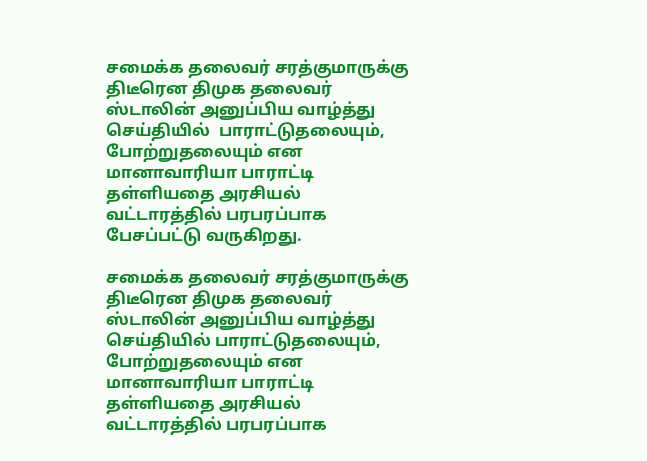சமைக்க தலைவர் சரத்குமாருக்கு திடீரென திமுக தலைவர் ஸ்டாலின் அனுப்பிய வாழ்த்து செய்தியில்  பாராட்டுதலையும், போற்றுதலையும் என மானாவாரியா பாராட்டி தள்ளியதை அரசியல் வட்டாரத்தில் பரபரப்பாக பேசப்பட்டு வருகிறது.

சமைக்க தலைவர் சரத்குமாருக்கு திடீரென திமுக தலைவர் ஸ்டாலின் அனுப்பிய வாழ்த்து செய்தியில் பாராட்டுதலையும், போற்றுதலையும் என மானாவாரியா பாராட்டி தள்ளியதை அரசியல் வட்டாரத்தில் பரபரப்பாக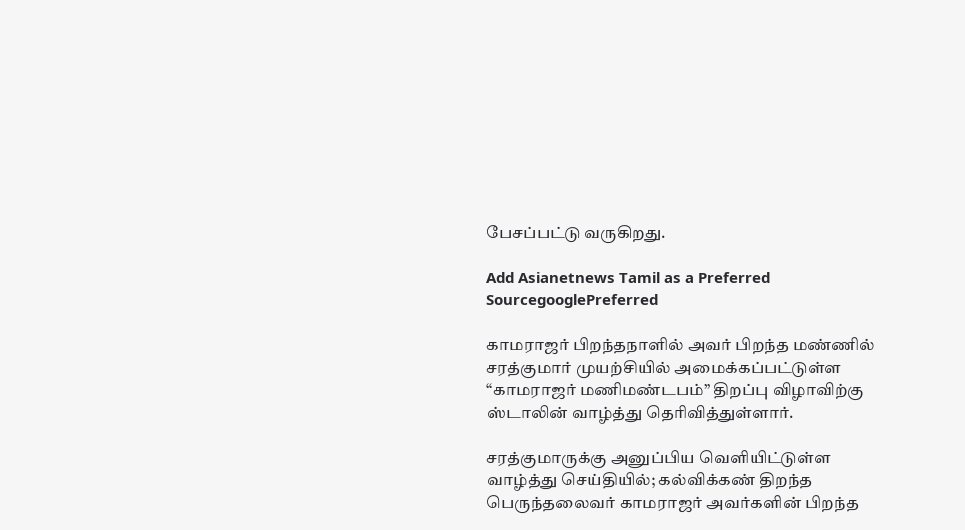பேசப்பட்டு வருகிறது.

Add Asianetnews Tamil as a Preferred SourcegooglePreferred

காமராஜர் பிறந்தநாளில் அவர் பிறந்த மண்ணில் சரத்குமார் முயற்சியில் அமைக்கப்பட்டுள்ள “காமராஜர் மணிமண்டபம்” திறப்பு விழாவிற்கு ஸ்டாலின் வாழ்த்து தெரிவித்துள்ளார்.

சரத்குமாருக்கு அனுப்பிய வெளியிட்டுள்ள வாழ்த்து செய்தியில்; கல்விக்கண் திறந்த பெருந்தலைவர் காமராஜர் அவர்களின் பிறந்த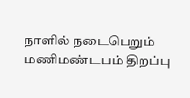நாளில் நடைபெறும் மணிமண்டபம் திறப்பு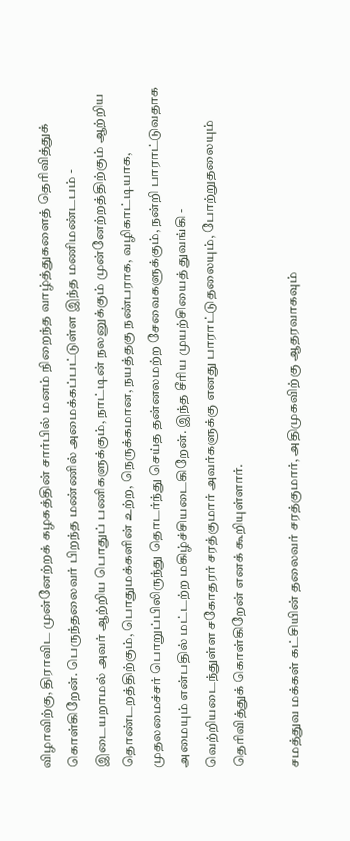விழாவிற்கு, திராவிட முன்னேற்றக் கழகத்தின் சார்பில் மனம் நிறைந்த வாழ்த்துகளைத் தெரிவித்துக் கொள்கிறேன். பெருந்தலைவர் பிறந்த மண்ணில் அமைக்கப்பட்டுள்ள இந்த மணிமண்டபம் - இடையறாமல் அவர் ஆற்றிய பொதுப் பணிகளுக்கும், நாட்டின் நலனுக்கும் முன்னேற்றத்திற்கும் ஆற்றிய தொண்டறத்திற்கும், பொதுமக்களின் உற்ற, நெருக்கமான, நயத்தகு நண்பராக, வழிகாட்டியாக, முதலமைச்சர் பொறுப்பிலிருந்து தொடர்ந்து செய்த தன்னலமற்ற சேவைகளுக்கும், நன்றி பாராட்டுவதாக அமையும் என்பதில் மட்டற்ற மகிழ்ச்சியடைகிறேன். இந்த சீரிய முயற்சியைத் துவங்கி - வெற்றியடைந்துள்ள சகோதரர் சரத்குமார் அவர்களுக்கு எனது பாராட்டுதலையும், போற்றுதலையும் தெரிவித்துக் கொள்கிறேன் எனக் கூறியுள்ளார்.

சமத்துவ மக்கள் கட்சியின் தலைவர் சரத்குமார், அதிமுகவிற்கு ஆதரவாகவும்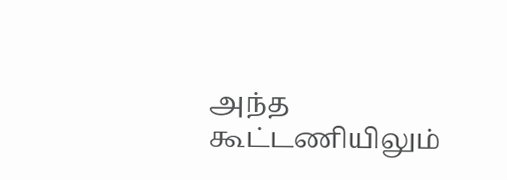அந்த கூட்டணியிலும்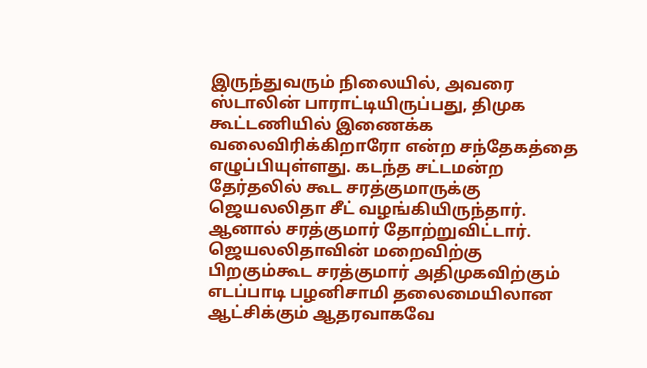இருந்துவரும் நிலையில், அவரை ஸ்டாலின் பாராட்டியிருப்பது, திமுக கூட்டணியில் இணைக்க வலைவிரிக்கிறாரோ என்ற சந்தேகத்தை எழுப்பியுள்ளது. கடந்த சட்டமன்ற தேர்தலில் கூட சரத்குமாருக்கு ஜெயலலிதா சீட் வழங்கியிருந்தார். ஆனால் சரத்குமார் தோற்றுவிட்டார். ஜெயலலிதாவின் மறைவிற்கு பிறகும்கூட சரத்குமார் அதிமுகவிற்கும் எடப்பாடி பழனிசாமி தலைமையிலான ஆட்சிக்கும் ஆதரவாகவே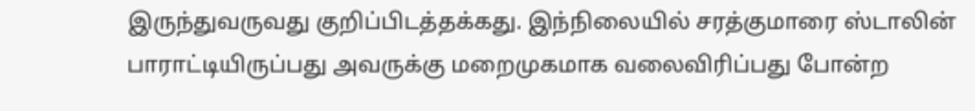இருந்துவருவது குறிப்பிடத்தக்கது. இந்நிலையில் சரத்குமாரை ஸ்டாலின் பாராட்டியிருப்பது அவருக்கு மறைமுகமாக வலைவிரிப்பது போன்ற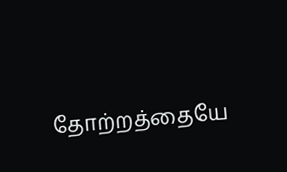தோற்றத்தையே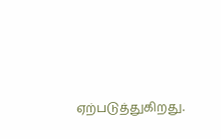ஏற்படுத்துகிறது.